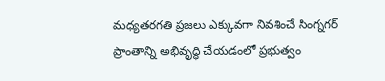మధ్యతరగతి ప్రజలు ఎక్కువగా నివశించే సింగ్నగర్ ప్రాంతాన్ని అభివృద్ధి చేయడంలో ప్రభుత్వం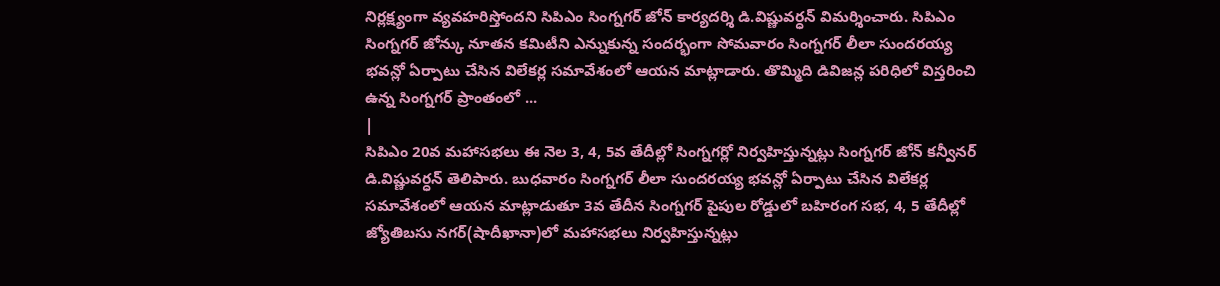నిర్లక్ష్యంగా వ్యవహరిస్తోందని సిపిఎం సింగ్నగర్ జోన్ కార్యదర్శి డి.విష్ణువర్ధన్ విమర్శించారు. సిపిఎం సింగ్నగర్ జోన్కు నూతన కమిటీని ఎన్నుకున్న సందర్భంగా సోమవారం సింగ్నగర్ లీలా సుందరయ్య భవన్లో ఏర్పాటు చేసిన విలేకర్ల సమావేశంలో ఆయన మాట్లాడారు. తొమ్మిది డివిజన్ల పరిధిలో విస్తరించి ఉన్న సింగ్నగర్ ప్రాంతంలో ...
|
సిపిఎం 20వ మహాసభలు ఈ నెల 3, 4, 5వ తేదీల్లో సింగ్నగర్లో నిర్వహిస్తున్నట్లు సింగ్నగర్ జోన్ కన్వీనర్ డి.విష్ణువర్ధన్ తెలిపారు. బుధవారం సింగ్నగర్ లీలా సుందరయ్య భవన్లో ఏర్పాటు చేసిన విలేకర్ల సమావేశంలో ఆయన మాట్లాడుతూ 3వ తేదీన సింగ్నగర్ పైపుల రోడ్డులో బహిరంగ సభ, 4, 5 తేదీల్లో జ్యోతిబసు నగర్(షాదీఖానా)లో మహాసభలు నిర్వహిస్తున్నట్లు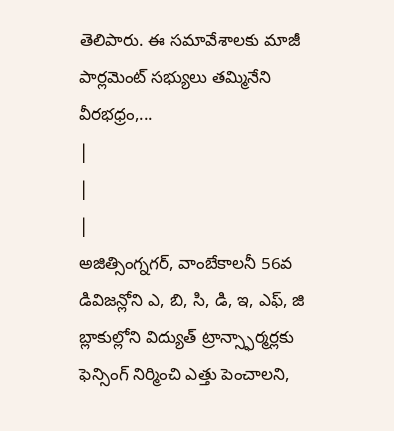తెలిపారు. ఈ సమావేశాలకు మాజీ పార్లమెంట్ సభ్యులు తమ్మినేని వీరభధ్రం,...
|
|
|
అజిత్సింగ్నగర్, వాంబేకాలనీ 56వ డివిజన్లోని ఎ, బి, సి, డి, ఇ, ఎఫ్, జి బ్లాకుల్లోని విద్యుత్ ట్రాన్స్ఫార్మర్లకు ఫెన్సింగ్ నిర్మించి ఎత్తు పెంచాలని,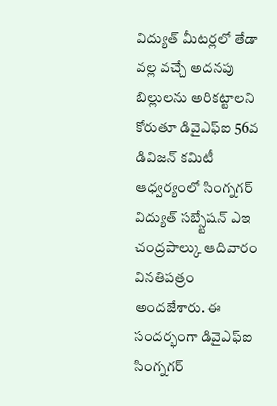విద్యుత్ మీటర్లలో తేడా వల్ల వచ్చే అదనపు బిల్లులను అరికట్టాలని కోరుతూ డివైఎఫ్ఐ 56వ డివిజన్ కమిటీ ఆధ్వర్యంలో సింగ్నగర్ విద్యుత్ సబ్స్టేషన్ ఎఇ చంద్రపాల్కు ఆదివారం వినతిపత్రం అందజేశారు. ఈ సందర్భంగా డివైఎఫ్ఐ సింగ్నగర్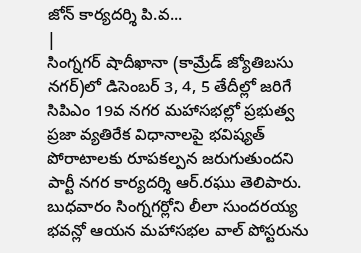జోన్ కార్యదర్శి పి.వ...
|
సింగ్నగర్ షాదీఖానా (కామ్రేడ్ జ్యోతిబసు నగర్)లో డిసెంబర్ 3, 4, 5 తేదీల్లో జరిగే సిపిఎం 19వ నగర మహాసభల్లో ప్రభుత్వ ప్రజా వ్యతిరేక విధానాలపై భవిష్యత్ పోరాటాలకు రూపకల్పన జరుగుతుందని పార్టీ నగర కార్యదర్శి ఆర్.రఘు తెలిపారు. బుధవారం సింగ్నగర్లోని లీలా సుందరయ్య భవన్లో ఆయన మహాసభల వాల్ పోస్టరును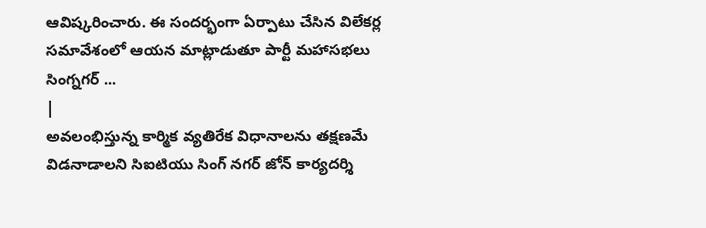ఆవిష్కరించారు. ఈ సందర్భంగా ఏర్పాటు చేసిన విలేకర్ల సమావేశంలో ఆయన మాట్లాడుతూ పార్టీ మహాసభలు సింగ్నగర్ ...
|
అవలంభిస్తున్న కార్మిక వ్యతిరేక విధానాలను తక్షణమే విడనాడాలని సిఐటియు సింగ్ నగర్ జోన్ కార్యదర్శి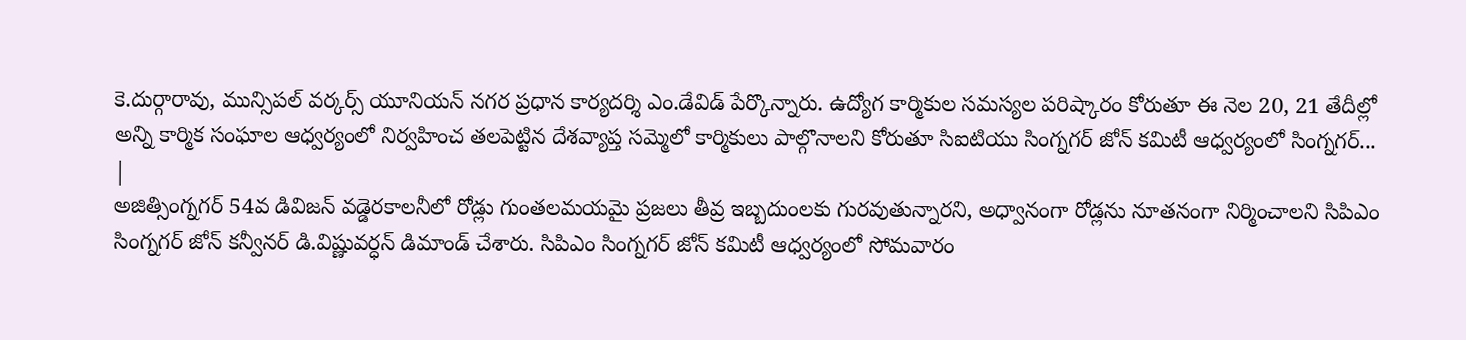కె.దుర్గారావు, మున్సిపల్ వర్కర్స్ యూనియన్ నగర ప్రధాన కార్యదర్శి ఎం.డేవిడ్ పేర్కొన్నారు. ఉద్యోగ కార్మికుల సమస్యల పరిష్కారం కోరుతూ ఈ నెల 20, 21 తేదీల్లో అన్ని కార్మిక సంఘాల ఆధ్వర్యంలో నిర్వహించ తలపెట్టిన దేశవ్యాప్త సమ్మెలో కార్మికులు పాల్గొనాలని కోరుతూ సిఐటియు సింగ్నగర్ జోన్ కమిటీ ఆధ్వర్యంలో సింగ్నగర్...
|
అజిత్సింగ్నగర్ 54వ డివిజన్ వడ్డెరకాలనీలో రోడ్లు గుంతలమయమై ప్రజలు తీవ్ర ఇబ్బదుంలకు గురవుతున్నారని, అధ్వానంగా రోడ్లను నూతనంగా నిర్మించాలని సిపిఎం సింగ్నగర్ జోన్ కన్వీనర్ డి.విష్ణువర్ధన్ డిమాండ్ చేశారు. సిపిఎం సింగ్నగర్ జోన్ కమిటీ ఆధ్వర్యంలో సోమవారం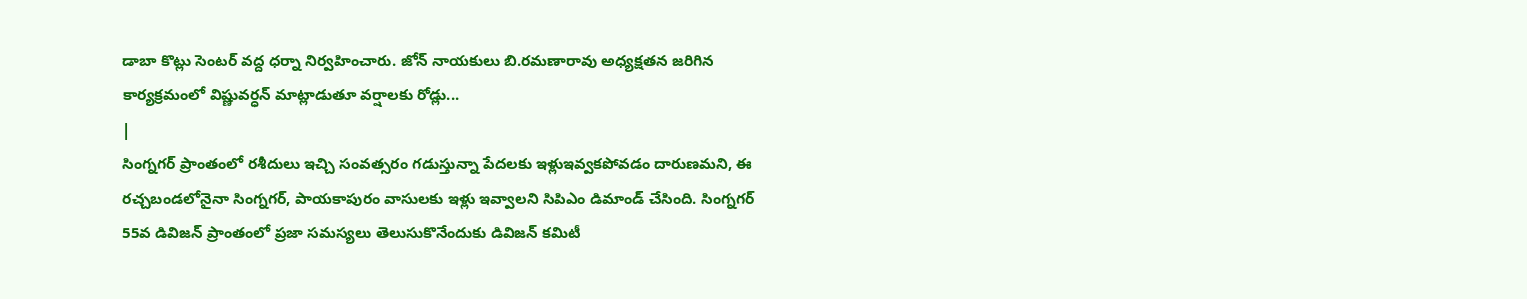డాబా కొట్లు సెంటర్ వద్ద ధర్నా నిర్వహించారు. జోన్ నాయకులు బి.రమణారావు అధ్యక్షతన జరిగిన కార్యక్రమంలో విష్ణువర్ధన్ మాట్లాడుతూ వర్షాలకు రోడ్లు...
|
సింగ్నగర్ ప్రాంతంలో రశీదులు ఇచ్చి సంవత్సరం గడుస్తున్నా పేదలకు ఇళ్లుఇవ్వకపోవడం దారుణమని, ఈ రచ్చబండలోనైనా సింగ్నగర్, పాయకాపురం వాసులకు ఇళ్లు ఇవ్వాలని సిపిఎం డిమాండ్ చేసింది. సింగ్నగర్ 55వ డివిజన్ ప్రాంతంలో ప్రజా సమస్యలు తెలుసుకొనేందుకు డివిజన్ కమిటీ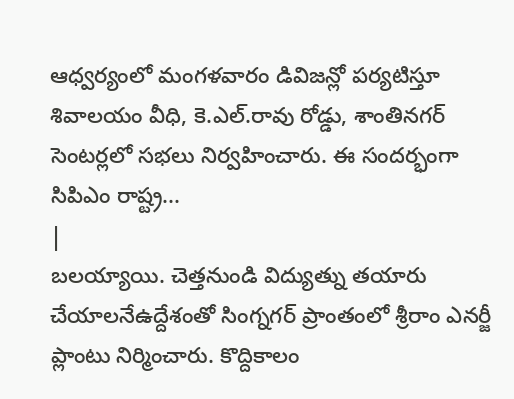ఆధ్వర్యంలో మంగళవారం డివిజన్లో పర్యటిస్తూ శివాలయం వీధి, కె.ఎల్.రావు రోడ్డు, శాంతినగర్ సెంటర్లలో సభలు నిర్వహించారు. ఈ సందర్భంగా సిపిఎం రాష్ట్ర...
|
బలయ్యాయి. చెత్తనుండి విద్యుత్ను తయారు చేయాలనేఉద్దేశంతో సింగ్నగర్ ప్రాంతంలో శ్రీరాం ఎనర్జీ ప్లాంటు నిర్మించారు. కొద్దికాలం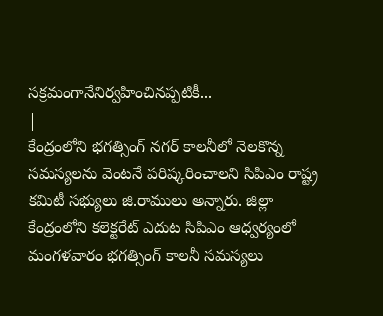సక్రమంగానేనిర్వహించినప్పటికీ...
|
కేంద్రంలోని భగత్సింగ్ నగర్ కాలనీలో నెలకొన్న సమస్యలను వెంటనే పరిష్కరించాలని సిపిఎం రాష్ట్ర కమిటీ సభ్యులు జి.రాములు అన్నారు. జిల్లా కేంద్రంలోని కలెక్టరేట్ ఎదుట సిపిఎం ఆధ్వర్యంలో మంగళవారం భగత్సింగ్ కాలనీ సమస్యలు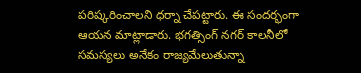పరిష్కరించాలని ధర్నా చేపట్టారు. ఈ సందర్భంగా ఆయన మాట్లాడారు. భగత్సింగ్ నగర్ కాలనీలో సమస్యలు అనేకం రాజ్యమేలుతున్నా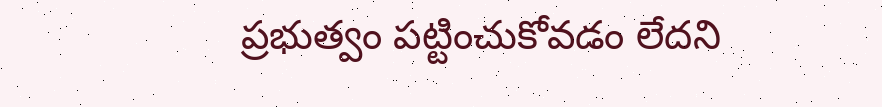ప్రభుత్వం పట్టించుకోవడం లేదని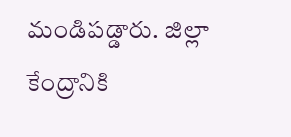మండిపడ్డారు. జిల్లా కేంద్రానికి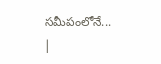సమీపంలోనే...
|